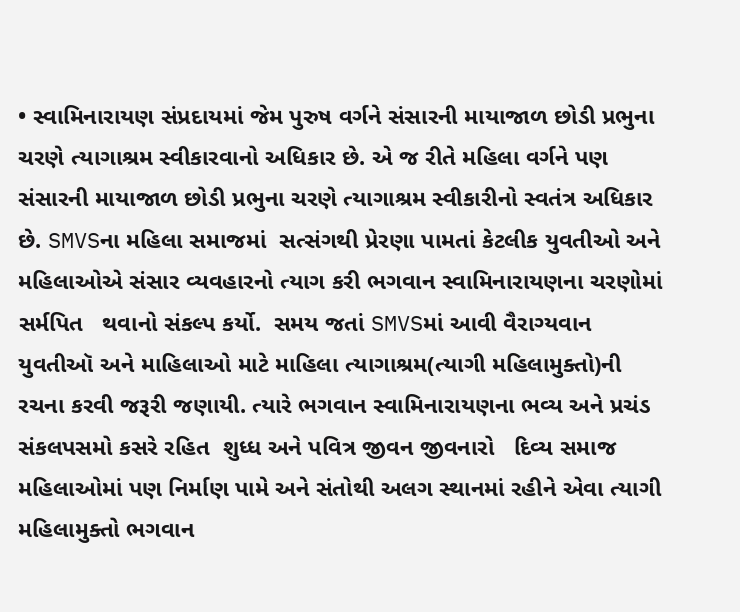• સ્વામિનારાયણ સંપ્રદાયમાં જેમ પુરુષ વર્ગને સંસારની માયાજાળ છોડી પ્રભુના ચરણે ત્યાગાશ્રમ સ્વીકારવાનો અધિકાર છે. એ જ રીતે મહિલા વર્ગને પણ સંસારની માયાજાળ છોડી પ્રભુના ચરણે ત્યાગાશ્રમ સ્વીકારીનો સ્વતંત્ર અધિકાર છે. SMVSના મહિલા સમાજમાં  સત્સંગથી પ્રેરણા પામતાં કેટલીક યુવતીઓ અને મહિલાઓએ સંસાર વ્યવહારનો ત્યાગ કરી ભગવાન સ્વામિનારાયણના ચરણોમાં સર્મપિત   થવાનો સંકલ્પ કર્યો.  સમય જતાં SMVSમાં આવી વૈરાગ્યવાન યુવતીઑ અને માહિલાઓ માટે માહિલા ત્યાગાશ્રમ(ત્યાગી મહિલામુક્તો)ની  રચના કરવી જરૂરી જણાયી. ત્યારે ભગવાન સ્વામિનારાયણના ભવ્ય અને પ્રચંડ સંકલપસમો કસરે રહિત  શુધ્ધ અને પવિત્ર જીવન જીવનારો   દિવ્ય સમાજ મહિલાઓમાં પણ નિર્માણ પામે અને સંતોથી અલગ સ્થાનમાં રહીને એવા ત્યાગી મહિલામુક્તો ભગવાન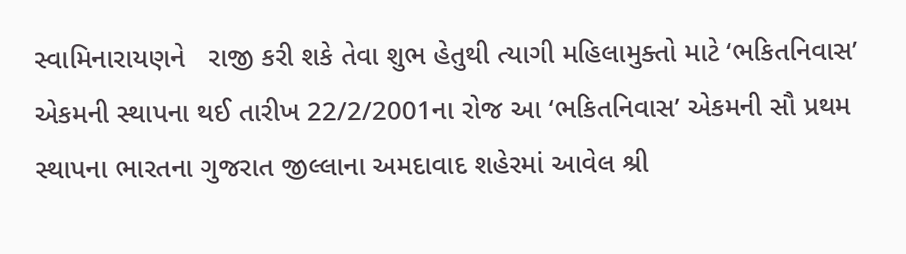સ્વામિનારાયણને   રાજી કરી શકે તેવા શુભ હેતુથી ત્યાગી મહિલામુક્તો માટે ‘ભકિતનિવાસ’ એકમની સ્થાપના થઈ તારીખ 22/2/2001ના રોજ આ ‘ભકિતનિવાસ’ એકમની સૌ પ્રથમ સ્થાપના ભારતના ગુજરાત જીલ્લાના અમદાવાદ શહેરમાં આવેલ શ્રી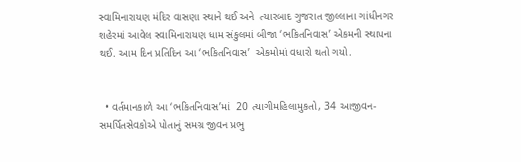સ્વામિનારાયણ મંદિર વાસણા સ્થાને થઈ અને  ત્યારબાદ ગુજરાત જીલ્લાના ગાંધીનગર શહેરમાં આવેલ સ્વામિનારાયણ ધામ સંકુલમાં બીજા ‘ભકિતનિવાસ’ એકમની સ્થાપના થઈ. આમ દિન પ્રતિદિન આ ‘ભકિતનિવાસ’  એકમોમાં વધારો થતો ગયો.


  • વર્તમાનકાળે આ ‘ભકિતનિવાસ’માં  20 ત્યાગીમહિલામુકતો, 34 આજીવન-સમર્પિતસેવકોએ પોતાનું સમગ્ર જીવન પ્રભુ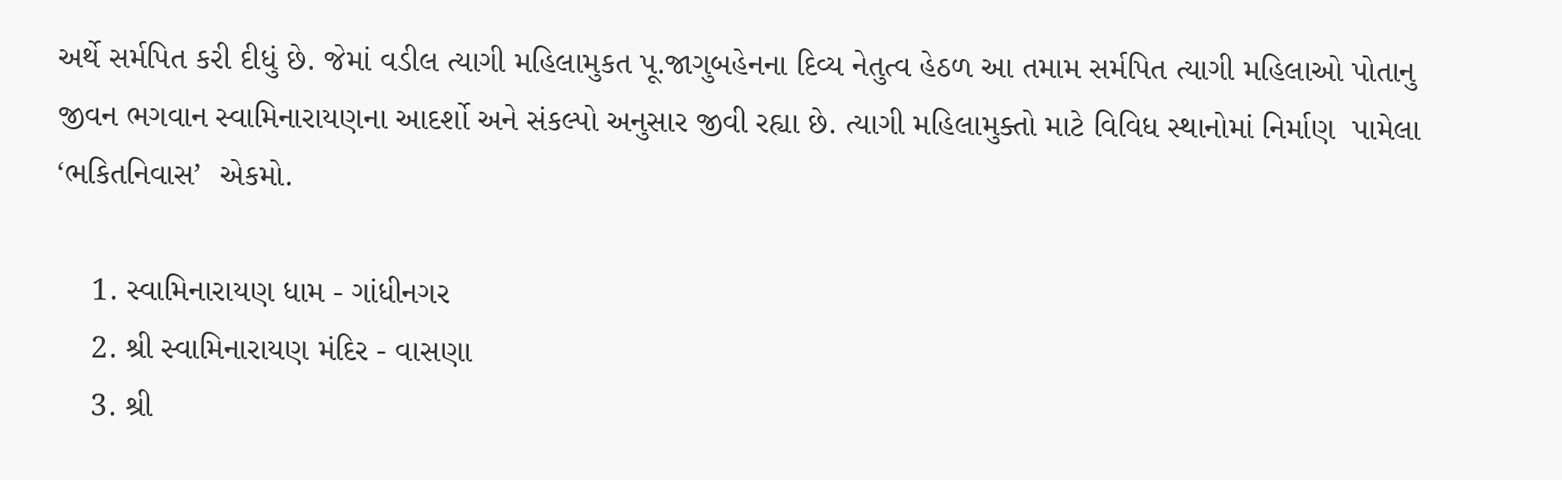અર્થે સર્મપિત કરી દીધું છે. જેમાં વડીલ ત્યાગી મહિલામુકત પૂ.જાગુબહેનના દિવ્ય નેતુત્વ હેઠળ આ તમામ સર્મપિત ત્યાગી મહિલાઓ પોતાનુ જીવન ભગવાન સ્વામિનારાયણના આદર્શો અને સંકલ્પો અનુસાર જીવી રહ્યા છે. ત્યાગી મહિલામુક્તો માટે વિવિધ સ્થાનોમાં નિર્માણ  પામેલા ‘ભકિતનિવાસ’  એકમો.

    1. સ્વામિનારાયણ ધામ - ગાંધીનગર
    2. શ્રી સ્વામિનારાયણ મંદિર - વાસણા
    3. શ્રી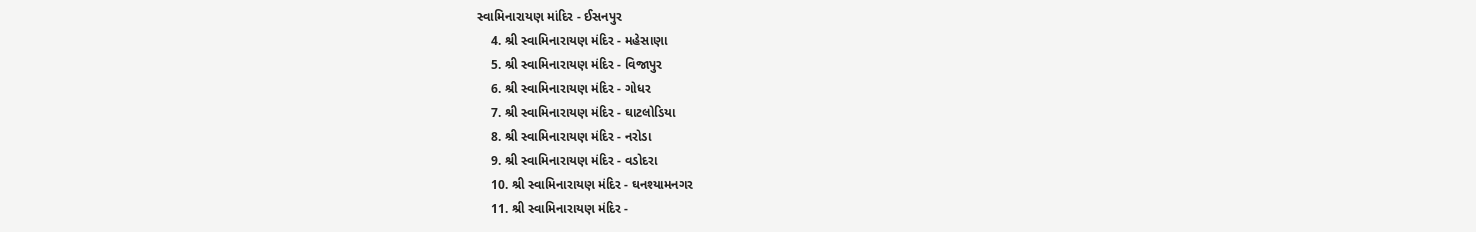સ્વામિનારાયણ માંદિર - ઈસનપુર
    4. શ્રી સ્વામિનારાયણ મંદિર - મહેસાણા
    5. શ્રી સ્વામિનારાયણ મંદિર - વિજાપુર
    6. શ્રી સ્વામિનારાયણ મંદિર - ગોધર
    7. શ્રી સ્વામિનારાયણ મંદિર - ઘાટલોડિયા
    8. શ્રી સ્વામિનારાયણ મંદિર - નરોડા
    9. શ્રી સ્વામિનારાયણ મંદિર - વડોદરા
    10. શ્રી સ્વામિનારાયણ મંદિર - ઘનશ્યામનગર
    11. શ્રી સ્વામિનારાયણ મંદિર -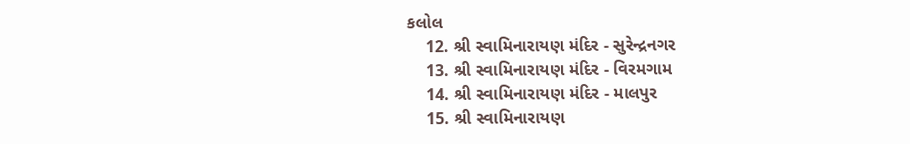કલોલ
    12. શ્રી સ્વામિનારાયણ મંદિર - સુરેન્દ્રનગર
    13. શ્રી સ્વામિનારાયણ મંદિર - વિરમગામ
    14. શ્રી સ્વામિનારાયણ મંદિર - માલપુર
    15. શ્રી સ્વામિનારાયણ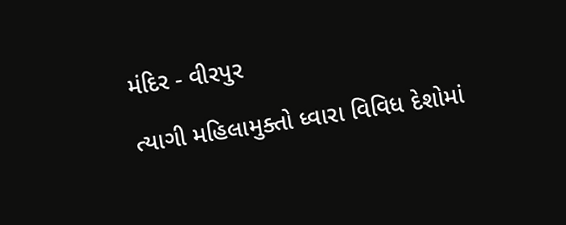મંદિર - વીરપુર

ત્યાગી મહિલામુક્તો ધ્વારા વિવિધ દેશોમાં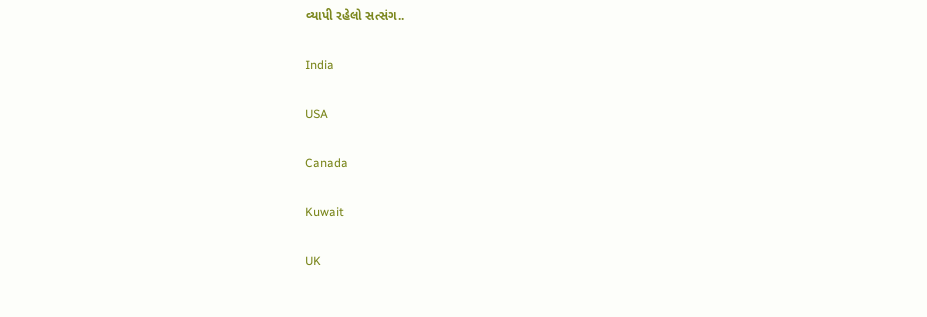વ્યાપી રહેલો સત્સંગ..

India

USA

Canada

Kuwait

UK